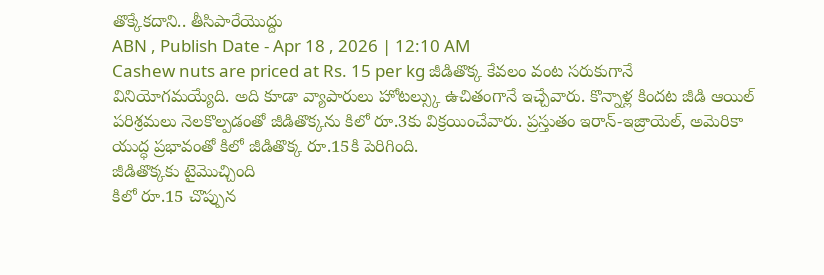తొక్కేకదాని.. తీసిపారేయొద్దు
ABN , Publish Date - Apr 18 , 2026 | 12:10 AM
Cashew nuts are priced at Rs. 15 per kg జీడితొక్క కేవలం వంట సరుకుగానే వినియోగమయ్యేది. అది కూడా వ్యాపారులు హోటల్స్కు ఉచితంగానే ఇచ్చేవారు. కొన్నాళ్ల కిందట జీడి ఆయిల్ పరిశ్రమలు నెలకొల్పడంతో జీడితొక్కను కిలో రూ.3కు విక్రయించేవారు. ప్రస్తుతం ఇరాన్-ఇజ్రాయెల్, అమెరికా యుద్ధ ప్రభావంతో కిలో జీడితొక్క రూ.15కి పెరిగింది.
జీడితొక్కకు టైమొచ్చింది
కిలో రూ.15 చొప్పున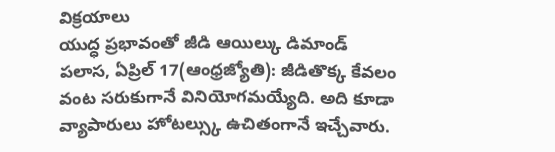విక్రయాలు
యుద్ధ ప్రభావంతో జీడి ఆయిల్కు డిమాండ్
పలాస, ఏప్రిల్ 17(ఆంధ్రజ్యోతి): జీడితొక్క కేవలం వంట సరుకుగానే వినియోగమయ్యేది. అది కూడా వ్యాపారులు హోటల్స్కు ఉచితంగానే ఇచ్చేవారు.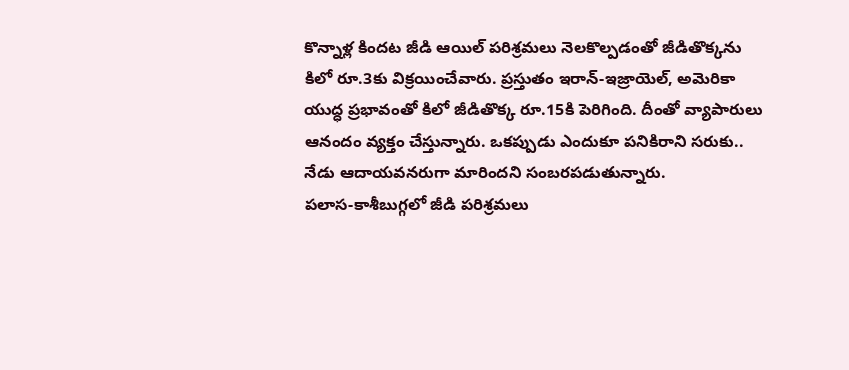కొన్నాళ్ల కిందట జీడి ఆయిల్ పరిశ్రమలు నెలకొల్పడంతో జీడితొక్కను కిలో రూ.3కు విక్రయించేవారు. ప్రస్తుతం ఇరాన్-ఇజ్రాయెల్, అమెరికా యుద్ధ ప్రభావంతో కిలో జీడితొక్క రూ.15కి పెరిగింది. దీంతో వ్యాపారులు ఆనందం వ్యక్తం చేస్తున్నారు. ఒకప్పుడు ఎందుకూ పనికిరాని సరుకు.. నేడు ఆదాయవనరుగా మారిందని సంబరపడుతున్నారు.
పలాస-కాశీబుగ్గలో జీడి పరిశ్రమలు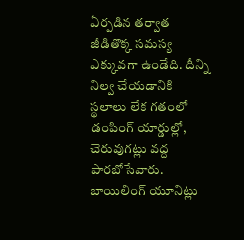ఏర్పడిన తర్వాత జీడితొక్క సమస్య ఎక్కువగా ఉండేది. దీన్ని నిల్వ చేయడానికి స్థలాలు లేక గతంలో డంపింగ్ యార్డుల్లో, చెరువుగట్లు వద్ద పారబోసేవారు. బాయిలింగ్ యూనిట్లు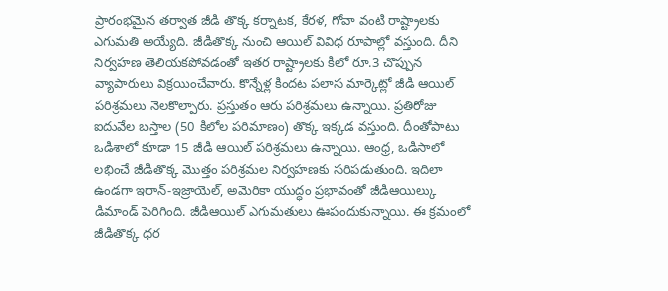ప్రారంభమైన తర్వాత జీడి తొక్క కర్నాటక, కేరళ, గోవా వంటి రాష్ట్రాలకు ఎగుమతి అయ్యేది. జీడితొక్క నుంచి ఆయిల్ వివిధ రూపాల్లో వస్తుంది. దీని నిర్వహణ తెలియకపోవడంతో ఇతర రాష్ట్రాలకు కిలో రూ.3 చొప్పున వ్యాపారులు విక్రయించేవారు. కొన్నేళ్ల కిందట పలాస మార్కెట్లో జీడి ఆయిల్ పరిశ్రమలు నెలకొల్పారు. ప్రస్తుతం ఆరు పరిశ్రమలు ఉన్నాయి. ప్రతిరోజు ఐదువేల బస్తాల (50 కిలోల పరిమాణం) తొక్క ఇక్కడ వస్తుంది. దీంతోపాటు ఒడిశాలో కూడా 15 జీడి ఆయిల్ పరిశ్రమలు ఉన్నాయి. ఆంధ్ర, ఒడిసాలో లభించే జీడితొక్క మొత్తం పరిశ్రమల నిర్వహణకు సరిపడుతుంది. ఇదిలా ఉండగా ఇరాన్-ఇజ్రాయెల్, అమెరికా యుద్ధం ప్రభావంతో జీడిఆయిల్కు డిమాండ్ పెరిగింది. జీడిఆయిల్ ఎగుమతులు ఊపందుకున్నాయి. ఈ క్రమంలో జీడితొక్క ధర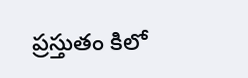ప్రస్తుతం కిలో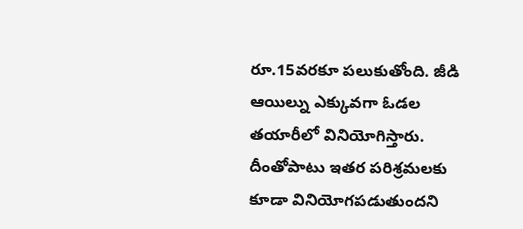రూ.15వరకూ పలుకుతోంది. జీడి ఆయిల్ను ఎక్కువగా ఓడల తయారీలో వినియోగిస్తారు. దీంతోపాటు ఇతర పరిశ్రమలకు కూడా వినియోగపడుతుందని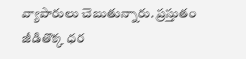వ్యాపారులు చెబుతున్నారు. ప్రస్తుతం జీడితొక్క ధర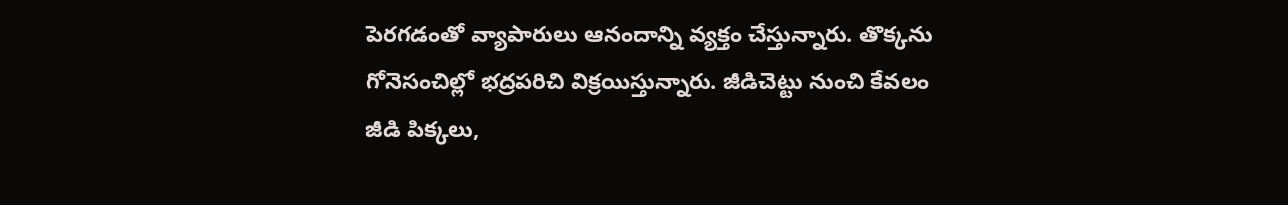పెరగడంతో వ్యాపారులు ఆనందాన్ని వ్యక్తం చేస్తున్నారు. తొక్కను గోనెసంచిల్లో భద్రపరిచి విక్రయిస్తున్నారు. జీడిచెట్టు నుంచి కేవలం జీడి పిక్కలు,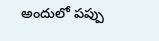అందులో పప్పు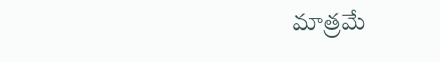మాత్రమే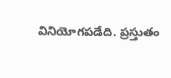వినియోగపడేది. ప్రస్తుతం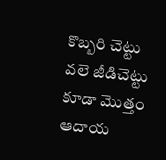కొబ్బరి చెట్టు వలె జీడిచెట్టు కూడా మొత్తం ఆదాయ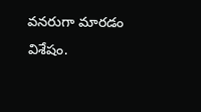వనరుగా మారడం విశేషం.